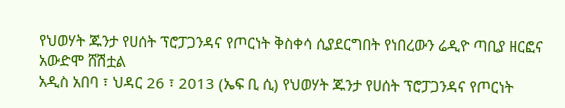የህወሃት ጁንታ የሀሰት ፕሮፓጋንዳና የጦርነት ቅስቀሳ ሲያደርግበት የነበረውን ሬዲዮ ጣቢያ ዘርፎና አውድሞ ሸሽቷል
አዲስ አበባ ፣ ህዳር 26 ፣ 2013 (ኤፍ ቢ ሲ) የህወሃት ጁንታ የሀሰት ፕሮፓጋንዳና የጦርነት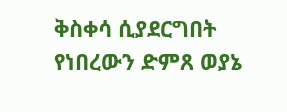ቅስቀሳ ሲያደርግበት የነበረውን ድምጸ ወያኔ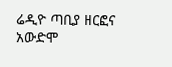ሬዲዮ ጣቢያ ዘርፎና አውድሞ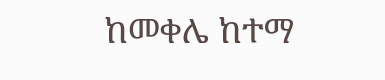ከመቀሌ ከተማ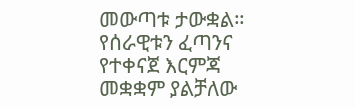መውጣቱ ታውቋል።
የሰራዊቱን ፈጣንና የተቀናጀ እርምጃ መቋቋም ያልቻለው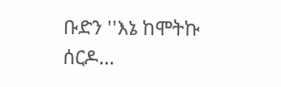ቡድን ''እኔ ከሞትኩ ሰርዶ…